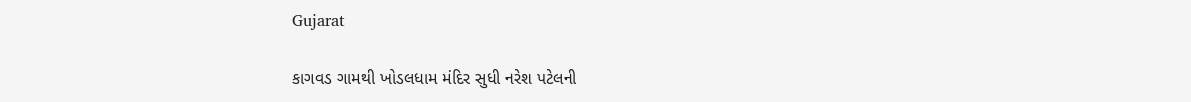Gujarat

કાગવડ ગામથી ખોડલધામ મંદિર સુધી નરેશ પટેલની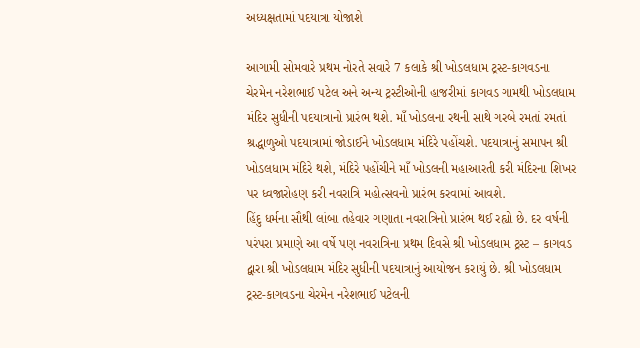અધ્યક્ષતામાં પદયાત્રા યોજાશે

આગામી સોમવારે પ્રથમ નોરતે સવારે 7 કલાકે શ્રી ખોડલધામ ટ્રસ્ટ-કાગવડના ચેરમેન નરેશભાઈ પટેલ અને અન્ય ટ્રસ્ટીઓની હાજરીમાં કાગવડ ગામથી ખોડલધામ મંદિર સુધીની પદયાત્રાનો પ્રારંભ થશે. માઁ ખોડલના રથની સાથે ગરબે રમતાં રમતાં શ્રદ્ધાળુઓ પદયાત્રામાં જોડાઈને ખોડલધામ મંદિરે પહોંચશે. પદયાત્રાનું સમાપન શ્રી ખોડલધામ મંદિરે થશે, મંદિરે પહોંચીને માઁ ખોડલની મહાઆરતી કરી મંદિરના શિખર પર ધ્વજારોહણ કરી નવરાત્રિ મહોત્સવનો પ્રારંભ કરવામાં આવશે.
હિંદુ ધર્મના સૌથી લાંબા તહેવાર ગણાતા નવરાત્રિનો પ્રારંભ થઈ રહ્યો છે. દર વર્ષની પરંપરા પ્રમાણે આ વર્ષે પણ નવરાત્રિના પ્રથમ દિવસે શ્રી ખોડલધામ ટ્રસ્ટ – કાગવડ દ્વારા શ્રી ખોડલધામ મંદિર સુધીની પદયાત્રાનું આયોજન કરાયું છે. શ્રી ખોડલધામ ટ્રસ્ટ-કાગવડના ચેરમેન નરેશભાઈ પટેલની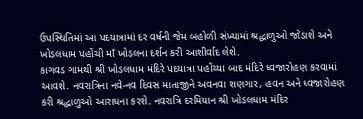ઉપસ્થિતિમાં આ પદયાત્રામાં દર વર્ષની જેમ બહોળી સંખ્યામાં શ્રદ્ધાળુઓ જોડાશે અને ખોડલધામ પહોંચી માઁ ખોડલના દર્શન કરી આશીર્વાદ લેશે.
કાગવડ ગામથી શ્રી ખોડલધામ મંદિરે પદયાત્રા પહોંચ્યા બાદ મંદિરે ધ્વજારોહણ કરવામાં આવશે. નવરાત્રિના નવે-નવ દિવસ માતાજીને અવનવા શણગાર, હવન અને ધ્વજારોહણ કરી શ્રદ્ધાળુઓ આરાધના કરશે. નવરાત્રિ દરમિયાન શ્રી ખોડલધામ મંદિર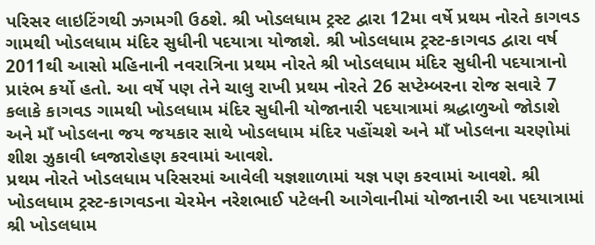પરિસર લાઇટિંગથી ઝગમગી ઉઠશે. શ્રી ખોડલધામ ટ્રસ્ટ દ્વારા 12મા વર્ષે પ્રથમ નોરતે કાગવડ ગામથી ખોડલધામ મંદિર સુધીની પદયાત્રા યોજાશે. શ્રી ખોડલધામ ટ્રસ્ટ-કાગવડ દ્વારા વર્ષ 2011થી આસો મહિનાની નવરાત્રિના પ્રથમ નોરતે શ્રી ખોડલધામ મંદિર સુધીની પદયાત્રાનો પ્રારંભ કર્યો હતો. આ વર્ષે પણ તેને ચાલુ રાખી પ્રથમ નોરતે 26 સપ્ટેમ્બરના રોજ સવારે 7 કલાકે કાગવડ ગામથી ખોડલધામ મંદિર સુધીની યોજાનારી પદયાત્રામાં શ્રદ્ધાળુઓ જોડાશે અને માઁ ખોડલના જય જયકાર સાથે ખોડલધામ મંદિર પહોંચશે અને માઁ ખોડલના ચરણોમાં શીશ ઝુકાવી ધ્વજારોહણ કરવામાં આવશે.
પ્રથમ નોરતે ખોડલધામ પરિસરમાં આવેલી યજ્ઞશાળામાં યજ્ઞ પણ કરવામાં આવશે. શ્રી ખોડલધામ ટ્રસ્ટ-કાગવડના ચેરમેન નરેશભાઈ પટેલની આગેવાનીમાં યોજાનારી આ પદયાત્રામાં શ્રી ખોડલધામ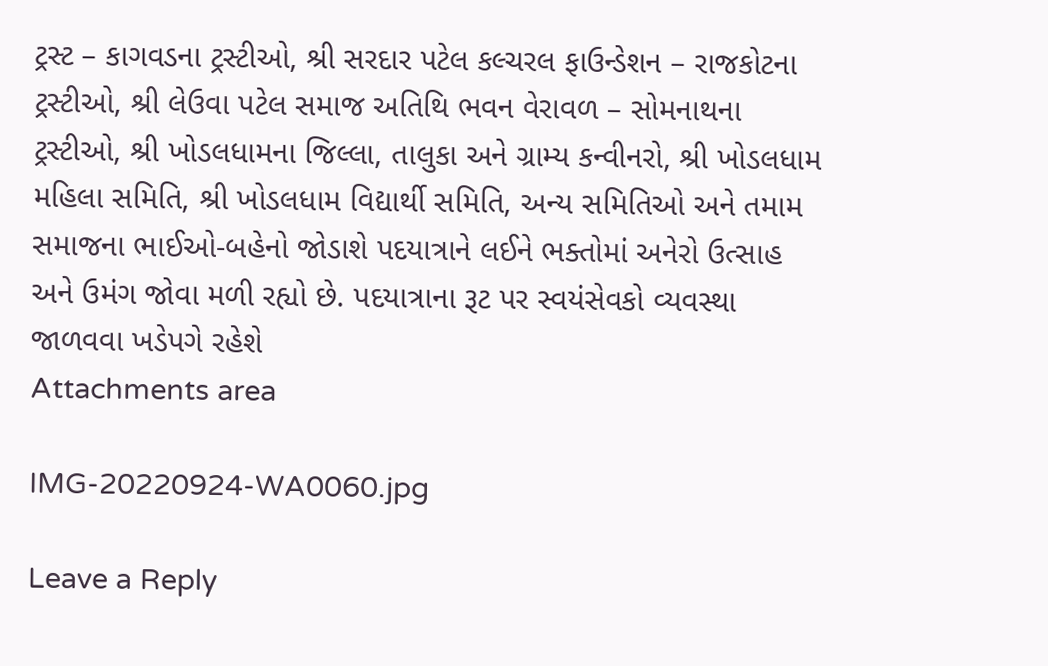ટ્રસ્ટ – કાગવડના ટ્રસ્ટીઓ, શ્રી સરદાર પટેલ કલ્ચરલ ફાઉન્ડેશન – રાજકોટના ટ્રસ્ટીઓ, શ્રી લેઉવા પટેલ સમાજ અતિથિ ભવન વેરાવળ – સોમનાથના ટ્રસ્ટીઓ, શ્રી ખોડલધામના જિલ્લા, તાલુકા અને ગ્રામ્ય કન્વીનરો, શ્રી ખોડલધામ મહિલા સમિતિ, શ્રી ખોડલધામ વિદ્યાર્થી સમિતિ, અન્ય સમિતિઓ અને તમામ સમાજના ભાઈઓ-બહેનો જોડાશે પદયાત્રાને લઈને ભક્તોમાં અનેરો ઉત્સાહ અને ઉમંગ જોવા મળી રહ્યો છે. પદયાત્રાના રૂટ પર સ્વયંસેવકો વ્યવસ્થા જાળવવા ખડેપગે રહેશે
Attachments area

IMG-20220924-WA0060.jpg

Leave a Reply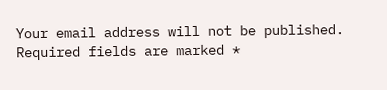Your email address will not be published. Required fields are marked *